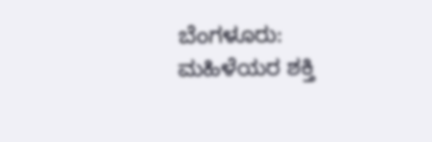ಬೆಂಗಳೂರು: ಮಹಿಳೆಯರ ಶಕ್ತಿ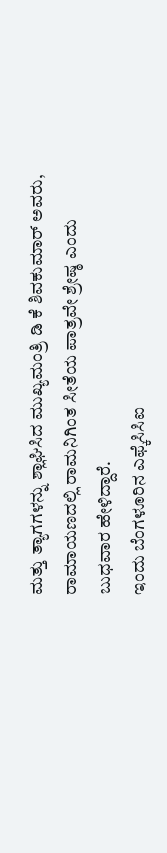ಮತ್ತು ತ್ಯಾಗಗಳನ್ನು ಶ್ಲಾಘಿಸಿದ ಮುಖ್ಯಮಂತ್ರಿ ಡಿ ಕೆ ಶಿವಕುಮಾರ್ ಅವರು, ರಾಮಾಯಣದಲ್ಲಿ ರಾಮನಿಗಿಂತ ಸೀತೆಯ ಪಾತ್ರವೇ ಶ್ರೇಷ್ಠ ಎಂದು ಬುಧವಾರ ಹೇಳಿದ್ದಾರೆ.
ಇಂದು ಬೆಂಗಳೂರಿನ ಎಫ್ಕೆಸಿಸಿಐ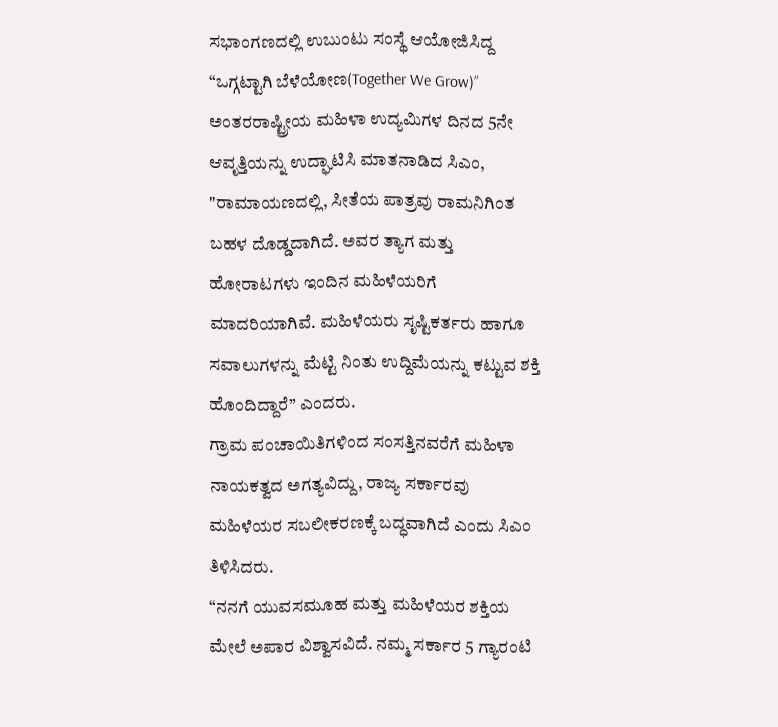ಸಭಾಂಗಣದಲ್ಲಿ ಉಬುಂಟು ಸಂಸ್ಥೆ ಆಯೋಜಿಸಿದ್ದ “ಒಗ್ಗಟ್ಟಾಗಿ ಬೆಳೆಯೋಣ(Together We Grow)” ಅಂತರರಾಷ್ಟ್ರೀಯ ಮಹಿಳಾ ಉದ್ಯಮಿಗಳ ದಿನದ 5ನೇ ಆವೃತ್ತಿಯನ್ನು ಉದ್ಘಾಟಿಸಿ ಮಾತನಾಡಿದ ಸಿಎಂ, "ರಾಮಾಯಣದಲ್ಲಿ, ಸೀತೆಯ ಪಾತ್ರವು ರಾಮನಿಗಿಂತ ಬಹಳ ದೊಡ್ಡದಾಗಿದೆ. ಅವರ ತ್ಯಾಗ ಮತ್ತು ಹೋರಾಟಗಳು ಇಂದಿನ ಮಹಿಳೆಯರಿಗೆ ಮಾದರಿಯಾಗಿವೆ. ಮಹಿಳೆಯರು ಸೃಷ್ಟಿಕರ್ತರು ಹಾಗೂ ಸವಾಲುಗಳನ್ನು ಮೆಟ್ಟಿ ನಿಂತು ಉದ್ದಿಮೆಯನ್ನು ಕಟ್ಟುವ ಶಕ್ತಿ ಹೊಂದಿದ್ದಾರೆ” ಎಂದರು.
ಗ್ರಾಮ ಪಂಚಾಯಿತಿಗಳಿಂದ ಸಂಸತ್ತಿನವರೆಗೆ ಮಹಿಳಾ ನಾಯಕತ್ವದ ಅಗತ್ಯವಿದ್ದು, ರಾಜ್ಯ ಸರ್ಕಾರವು ಮಹಿಳೆಯರ ಸಬಲೀಕರಣಕ್ಕೆ ಬದ್ಧವಾಗಿದೆ ಎಂದು ಸಿಎಂ ತಿಳಿಸಿದರು.
“ನನಗೆ ಯುವಸಮೂಹ ಮತ್ತು ಮಹಿಳೆಯರ ಶಕ್ತಿಯ ಮೇಲೆ ಅಪಾರ ವಿಶ್ವಾಸವಿದೆ. ನಮ್ಮ ಸರ್ಕಾರ 5 ಗ್ಯಾರಂಟಿ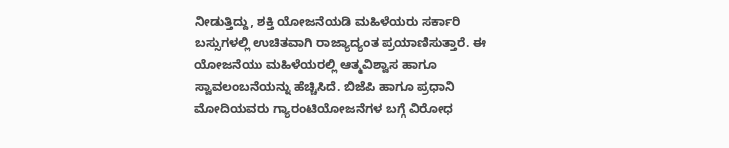ನೀಡುತ್ತಿದ್ದು, ಶಕ್ತಿ ಯೋಜನೆಯಡಿ ಮಹಿಳೆಯರು ಸರ್ಕಾರಿ ಬಸ್ಸುಗಳಲ್ಲಿ ಉಚಿತವಾಗಿ ರಾಜ್ಯಾದ್ಯಂತ ಪ್ರಯಾಣಿಸುತ್ತಾರೆ. ಈ ಯೋಜನೆಯು ಮಹಿಳೆಯರಲ್ಲಿ ಆತ್ಮವಿಶ್ವಾಸ ಹಾಗೂ ಸ್ವಾವಲಂಬನೆಯನ್ನು ಹೆಚ್ಚಿಸಿದೆ. ಬಿಜೆಪಿ ಹಾಗೂ ಪ್ರಧಾನಿ ಮೋದಿಯವರು ಗ್ಯಾರಂಟಿಯೋಜನೆಗಳ ಬಗ್ಗೆ ವಿರೋಧ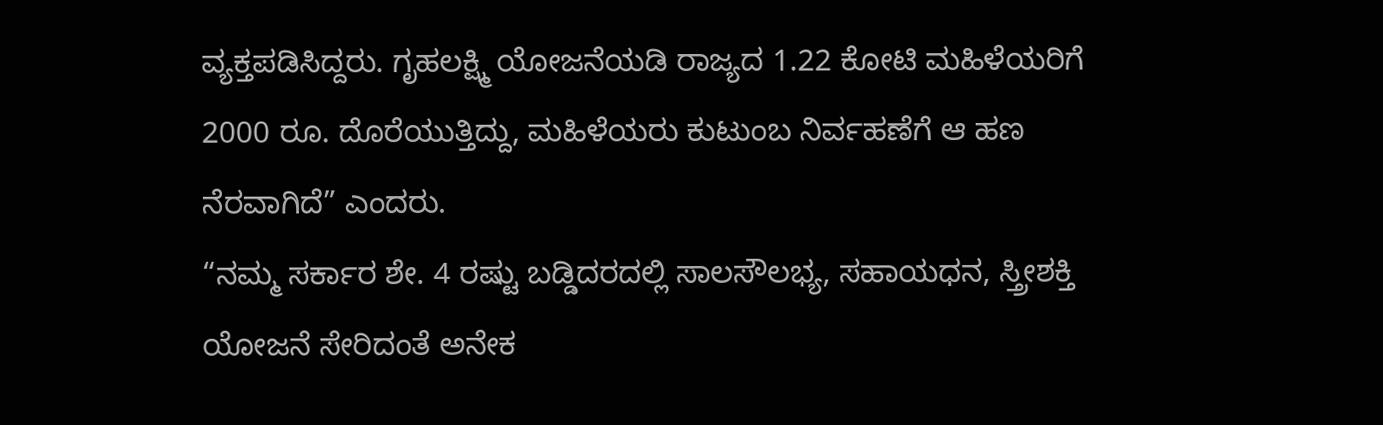ವ್ಯಕ್ತಪಡಿಸಿದ್ದರು. ಗೃಹಲಕ್ಷ್ಮಿ ಯೋಜನೆಯಡಿ ರಾಜ್ಯದ 1.22 ಕೋಟಿ ಮಹಿಳೆಯರಿಗೆ 2000 ರೂ. ದೊರೆಯುತ್ತಿದ್ದು, ಮಹಿಳೆಯರು ಕುಟುಂಬ ನಿರ್ವಹಣೆಗೆ ಆ ಹಣ ನೆರವಾಗಿದೆ” ಎಂದರು.
“ನಮ್ಮ ಸರ್ಕಾರ ಶೇ. 4 ರಷ್ಟು ಬಡ್ಡಿದರದಲ್ಲಿ ಸಾಲಸೌಲಭ್ಯ, ಸಹಾಯಧನ, ಸ್ತ್ರೀಶಕ್ತಿ ಯೋಜನೆ ಸೇರಿದಂತೆ ಅನೇಕ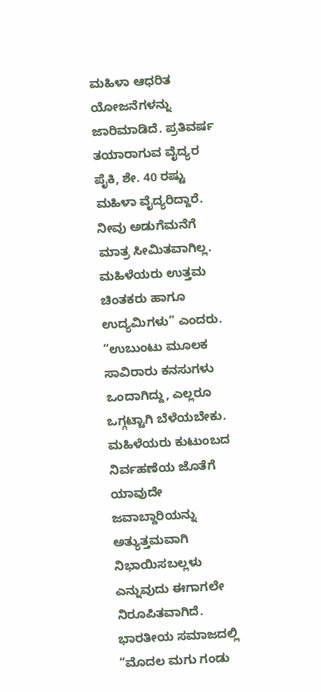ಮಹಿಳಾ ಆಧರಿತ ಯೋಜನೆಗಳನ್ನು ಜಾರಿಮಾಡಿದೆ. ಪ್ರತಿವರ್ಷ ತಯಾರಾಗುವ ವೈದ್ಯರ ಪೈಕಿ, ಶೇ. 40 ರಷ್ಟು ಮಹಿಳಾ ವೈದ್ಯರಿದ್ದಾರೆ. ನೀವು ಅಡುಗೆಮನೆಗೆ ಮಾತ್ರ ಸೀಮಿತವಾಗಿಲ್ಲ. ಮಹಿಳೆಯರು ಉತ್ತಮ ಚಿಂತಕರು ಹಾಗೂ ಉದ್ಯಮಿಗಳು” ಎಂದರು.
“ಉಬುಂಟು ಮೂಲಕ ಸಾವಿರಾರು ಕನಸುಗಳು ಒಂದಾಗಿದ್ದು, ಎಲ್ಲರೂ ಒಗ್ಗಟ್ಟಾಗಿ ಬೆಳೆಯಬೇಕು. ಮಹಿಳೆಯರು ಕುಟುಂಬದ ನಿರ್ವಹಣೆಯ ಜೊತೆಗೆ ಯಾವುದೇ ಜವಾಬ್ದಾರಿಯನ್ನು ಅತ್ಯುತ್ತಮವಾಗಿ ನಿಭಾಯಿಸಬಲ್ಲಳು ಎನ್ನುವುದು ಈಗಾಗಲೇ ನಿರೂಪಿತವಾಗಿದೆ. ಭಾರತೀಯ ಸಮಾಜದಲ್ಲಿ “ಮೊದಲ ಮಗು ಗಂಡು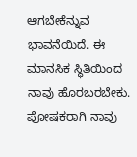ಆಗಬೇಕೆನ್ನುವ ಭಾವನೆಯಿದೆ. ಈ ಮಾನಸಿಕ ಸ್ಥಿತಿಯಿಂದ ನಾವು ಹೊರಬರಬೇಕು. ಪೋಷಕರಾಗಿ ನಾವು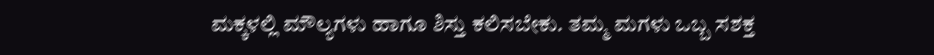ಮಕ್ಕಳಲ್ಲಿ ಮೌಲ್ಯಗಳು ಹಾಗೂ ಶಿಸ್ತು ಕಲಿಸಬೇಕು. ತಮ್ಮ ಮಗಳು ಒಬ್ಬ ಸಶಕ್ತ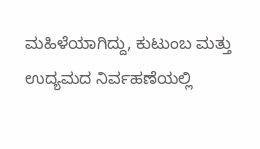ಮಹಿಳೆಯಾಗಿದ್ದು, ಕುಟುಂಬ ಮತ್ತು ಉದ್ಯಮದ ನಿರ್ವಹಣೆಯಲ್ಲಿ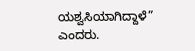ಯಶ್ವಸಿಯಾಗಿದ್ದಾಳೆ” ಎಂದರು.